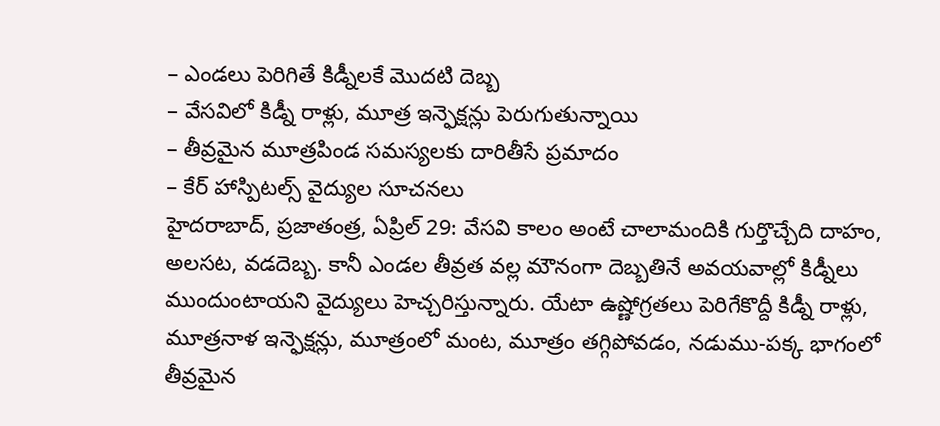– ఎండలు పెరిగితే కిడ్నీలకే మొదటి దెబ్బ
– వేసవిలో కిడ్నీ రాళ్లు, మూత్ర ఇన్ఫెక్షన్లు పెరుగుతున్నాయి
– తీవ్రమైన మూత్రపిండ సమస్యలకు దారితీసే ప్రమాదం
– కేర్ హాస్పిటల్స్ వైద్యుల సూచనలు
హైదరాబాద్, ప్రజాతంత్ర, ఏప్రిల్ 29: వేసవి కాలం అంటే చాలామందికి గుర్తొచ్చేది దాహం, అలసట, వడదెబ్బ. కానీ ఎండల తీవ్రత వల్ల మౌనంగా దెబ్బతినే అవయవాల్లో కిడ్నీలు ముందుంటాయని వైద్యులు హెచ్చరిస్తున్నారు. యేటా ఉష్ణోగ్రతలు పెరిగేకొద్దీ కిడ్నీ రాళ్లు, మూత్రనాళ ఇన్ఫెక్షన్లు, మూత్రంలో మంట, మూత్రం తగ్గిపోవడం, నడుము-పక్క భాగంలో తీవ్రమైన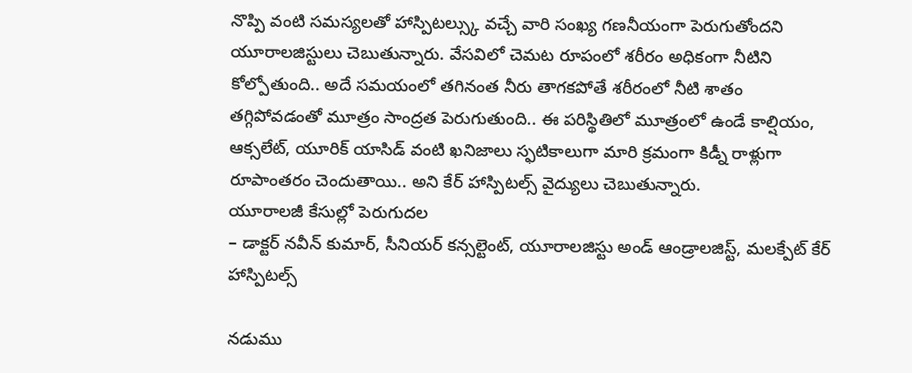నొప్పి వంటి సమస్యలతో హాస్పిటల్స్కు వచ్చే వారి సంఖ్య గణనీయంగా పెరుగుతోందని యూరాలజిస్టులు చెబుతున్నారు. వేసవిలో చెమట రూపంలో శరీరం అధికంగా నీటిని కోల్పోతుంది.. అదే సమయంలో తగినంత నీరు తాగకపోతే శరీరంలో నీటి శాతం తగ్గిపోవడంతో మూత్రం సాంద్రత పెరుగుతుంది.. ఈ పరిస్థితిలో మూత్రంలో ఉండే కాల్షియం, ఆక్సలేట్, యూరిక్ యాసిడ్ వంటి ఖనిజాలు స్ఫటికాలుగా మారి క్రమంగా కిడ్నీ రాళ్లుగా రూపాంతరం చెందుతాయి.. అని కేర్ హాస్పిటల్స్ వైద్యులు చెబుతున్నారు.
యూరాలజీ కేసుల్లో పెరుగుదల
– డాక్టర్ నవీన్ కుమార్, సీనియర్ కన్సల్టెంట్, యూరాలజిస్టు అండ్ ఆండ్రాలజిస్ట్, మలక్పేట్ కేర్ హాస్పిటల్స్

నడుము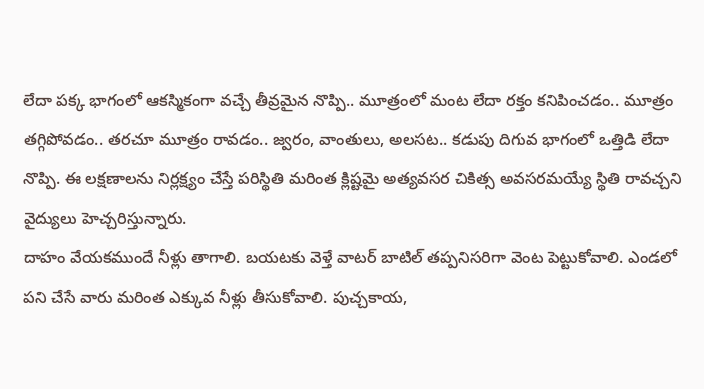లేదా పక్క భాగంలో ఆకస్మికంగా వచ్చే తీవ్రమైన నొప్పి.. మూత్రంలో మంట లేదా రక్తం కనిపించడం.. మూత్రం తగ్గిపోవడం.. తరచూ మూత్రం రావడం.. జ్వరం, వాంతులు, అలసట.. కడుపు దిగువ భాగంలో ఒత్తిడి లేదా నొప్పి. ఈ లక్షణాలను నిర్లక్ష్యం చేస్తే పరిస్థితి మరింత క్లిష్టమై అత్యవసర చికిత్స అవసరమయ్యే స్థితి రావచ్చని వైద్యులు హెచ్చరిస్తున్నారు.
దాహం వేయకముందే నీళ్లు తాగాలి. బయటకు వెళ్తే వాటర్ బాటిల్ తప్పనిసరిగా వెంట పెట్టుకోవాలి. ఎండలో పని చేసే వారు మరింత ఎక్కువ నీళ్లు తీసుకోవాలి. పుచ్చకాయ,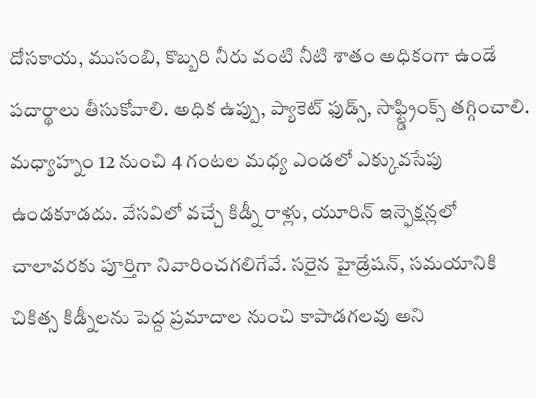దోసకాయ, ముసంబి, కొబ్బరి నీరు వంటి నీటి శాతం అధికంగా ఉండే పదార్థాలు తీసుకోవాలి. అధిక ఉప్పు, ప్యాకెట్ ఫుడ్స్, సాఫ్ట్డ్రింక్స్ తగ్గించాలి. మధ్యాహ్నం 12 నుంచి 4 గంటల మధ్య ఎండలో ఎక్కువసేపు ఉండకూడదు. వేసవిలో వచ్చే కిడ్నీ రాళ్లు, యూరిన్ ఇన్ఫెక్షన్లలో చాలావరకు పూర్తిగా నివారించగలిగేవే. సరైన హైడ్రేషన్, సమయానికి చికిత్స కిడ్నీలను పెద్ద ప్రమాదాల నుంచి కాపాడగలవు అని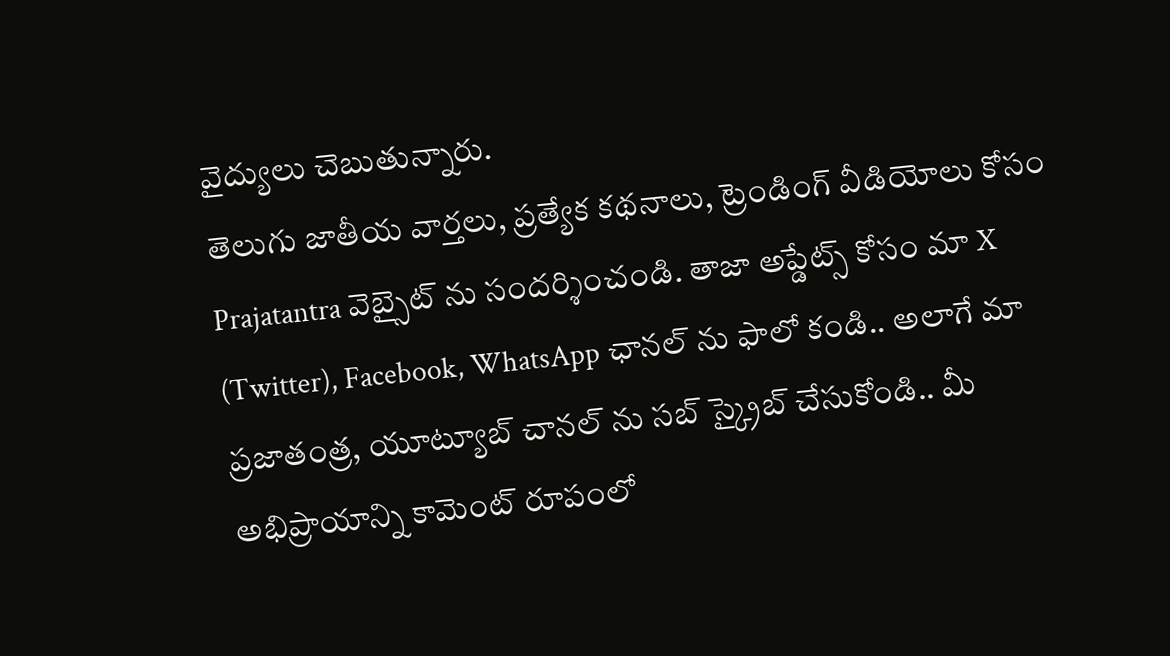వైద్యులు చెబుతున్నారు.
తెలుగు జాతీయ వార్తలు, ప్రత్యేక కథనాలు, ట్రెండింగ్ వీడియోలు కోసం Prajatantra వెబ్సైట్ ను సందర్శించండి. తాజా అప్డేట్స్ కోసం మా X (Twitter), Facebook, WhatsApp ఛానల్ ను ఫాలో కండి.. అలాగే మా ప్రజాతంత్ర, యూట్యూబ్ చానల్ ను సబ్ స్క్రైబ్ చేసుకోండి.. మీ అభిప్రాయాన్ని కామెంట్ రూపంలో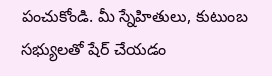పంచుకోండి. మీ స్నేహితులు, కుటుంబ సభ్యులతో షేర్ చేయడం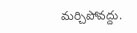మర్చిపోవద్దు.